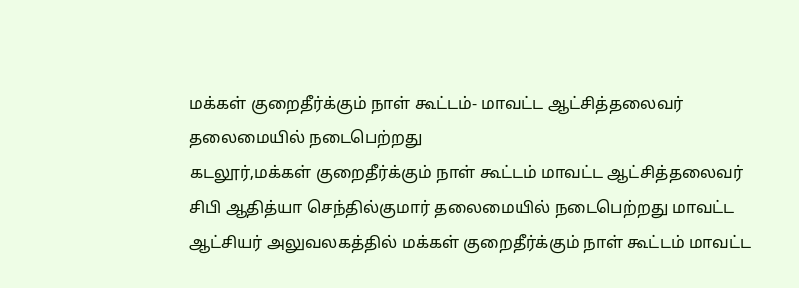மக்கள் குறைதீர்க்கும் நாள் கூட்டம்- மாவட்ட ஆட்சித்தலைவர் தலைமையில் நடைபெற்றது
கடலூர்,மக்கள் குறைதீர்க்கும் நாள் கூட்டம் மாவட்ட ஆட்சித்தலைவர் சிபி ஆதித்யா செந்தில்குமார் தலைமையில் நடைபெற்றது மாவட்ட ஆட்சியர் அலுவலகத்தில் மக்கள் குறைதீர்க்கும் நாள் கூட்டம் மாவட்ட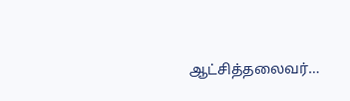ஆட்சித்தலைவர்…